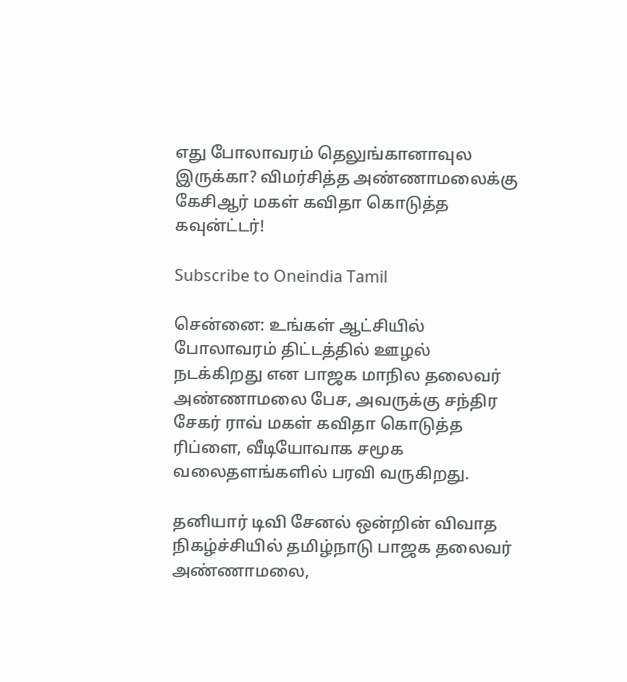எது போலாவரம் தெலுங்கானாவுல இருக்கா? விமர்சித்த அண்ணாமலைக்கு கேசிஆர் மகள் கவிதா கொடுத்த கவுன்ட்டர்!

Subscribe to Oneindia Tamil

சென்னை: உங்கள் ஆட்சியில் போலாவரம் திட்டத்தில் ஊழல் நடக்கிறது என பாஜக மாநில தலைவர் அண்ணாமலை பேச, அவருக்கு சந்திர சேகர் ராவ் மகள் கவிதா கொடுத்த ரிப்ளை, வீடியோவாக சமூக வலைதளங்களில் பரவி வருகிறது.

தனியார் டிவி சேனல் ஒன்றின் விவாத நிகழ்ச்சியில் தமிழ்நாடு பாஜக தலைவர் அண்ணாமலை,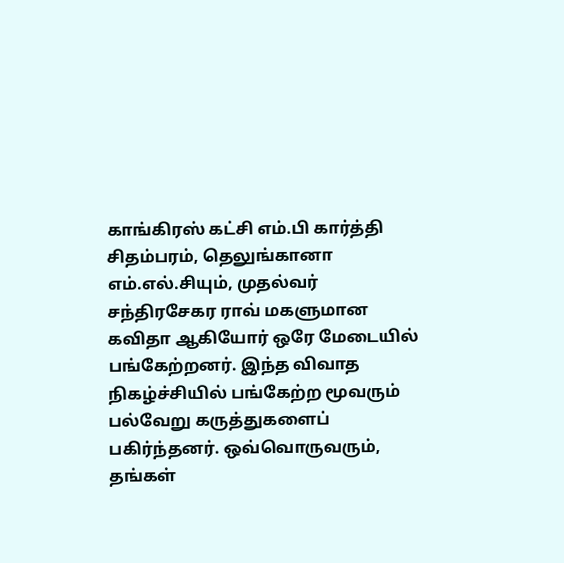காங்கிரஸ் கட்சி எம்.பி கார்த்தி சிதம்பரம், தெலுங்கானா எம்.எல்.சியும், முதல்வர் சந்திரசேகர ராவ் மகளுமான கவிதா ஆகியோர் ஒரே மேடையில் பங்கேற்றனர். இந்த விவாத நிகழ்ச்சியில் பங்கேற்ற மூவரும் பல்வேறு கருத்துகளைப் பகிர்ந்தனர். ஒவ்வொருவரும், தங்கள்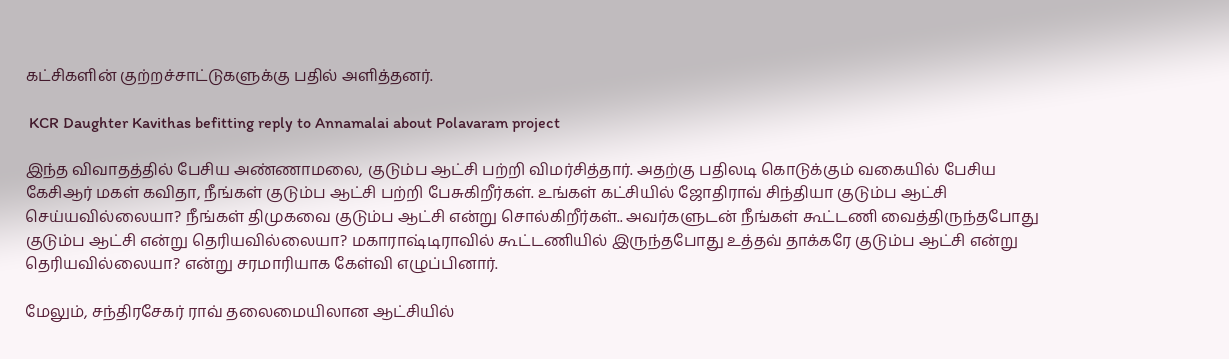கட்சிகளின் குற்றச்சாட்டுகளுக்கு பதில் அளித்தனர்.

 KCR Daughter Kavithas befitting reply to Annamalai about Polavaram project

இந்த விவாதத்தில் பேசிய அண்ணாமலை, குடும்ப ஆட்சி பற்றி விமர்சித்தார். அதற்கு பதிலடி கொடுக்கும் வகையில் பேசிய கேசிஆர் மகள் கவிதா, நீங்கள் குடும்ப ஆட்சி பற்றி பேசுகிறீர்கள். உங்கள் கட்சியில் ஜோதிராவ் சிந்தியா குடும்ப ஆட்சி செய்யவில்லையா? நீங்கள் திமுகவை குடும்ப ஆட்சி என்று சொல்கிறீர்கள்.. அவர்களுடன் நீங்கள் கூட்டணி வைத்திருந்தபோது குடும்ப ஆட்சி என்று தெரியவில்லையா? மகாராஷ்டிராவில் கூட்டணியில் இருந்தபோது உத்தவ் தாக்கரே குடும்ப ஆட்சி என்று தெரியவில்லையா? என்று சரமாரியாக கேள்வி எழுப்பினார்.

மேலும், சந்திரசேகர் ராவ் தலைமையிலான ஆட்சியில்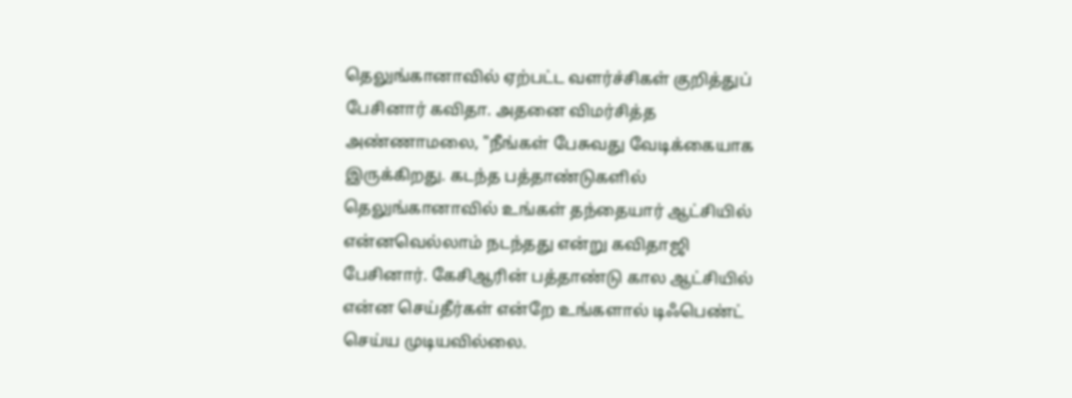தெலுங்கானாவில் ஏற்பட்ட வளர்ச்சிகள் குறித்துப் பேசினார் கவிதா. அதனை விமர்சித்த அண்ணாமலை, "நீங்கள் பேசுவது வேடிக்கையாக இருக்கிறது. கடந்த பத்தாண்டுகளில் தெலுங்கானாவில் உங்கள் தந்தையார் ஆட்சியில் என்னவெல்லாம் நடந்தது என்று கவிதாஜி பேசினார். கேசிஆரின் பத்தாண்டு கால ஆட்சியில் என்ன செய்தீர்கள் என்றே உங்களால் டிஃபெண்ட் செய்ய முடியவில்லை.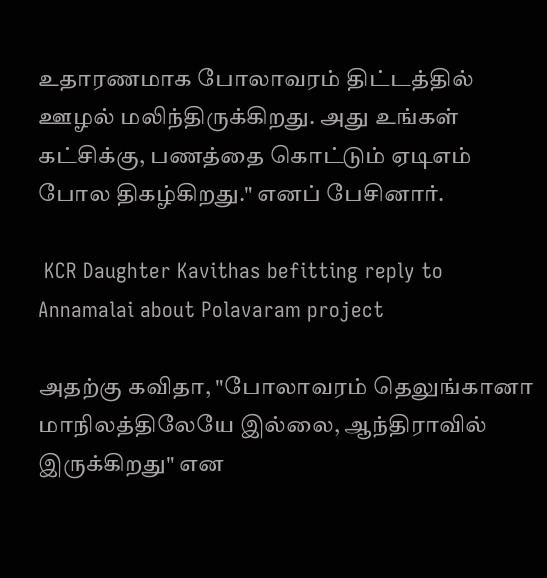உதாரணமாக போலாவரம் திட்டத்தில் ஊழல் மலிந்திருக்கிறது. அது உங்கள் கட்சிக்கு, பணத்தை கொட்டும் ஏடிஎம் போல திகழ்கிறது." எனப் பேசினார்.

 KCR Daughter Kavithas befitting reply to Annamalai about Polavaram project

அதற்கு கவிதா, "போலாவரம் தெலுங்கானா மாநிலத்திலேயே இல்லை, ஆந்திராவில் இருக்கிறது" என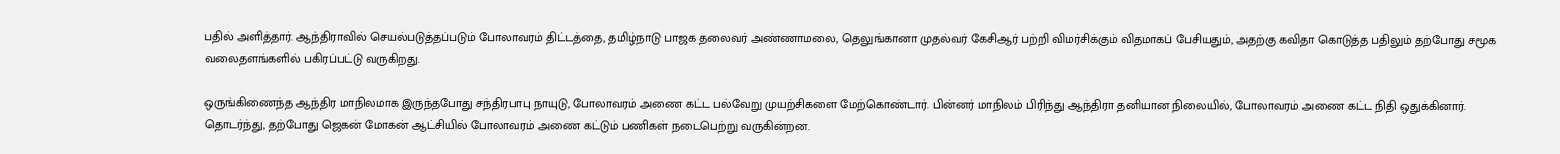பதில் அளித்தார். ஆந்திராவில் செயல்படுத்தப்படும் போலாவரம் திட்டத்தை, தமிழ்நாடு பாஜக தலைவர் அண்ணாமலை, தெலுங்கானா முதல்வர் கேசிஆர் பற்றி விமர்சிக்கும் விதமாகப் பேசியதும், அதற்கு கவிதா கொடுத்த பதிலும் தற்போது சமூக வலைதளங்களில் பகிரப்பட்டு வருகிறது.

ஒருங்கிணைந்த ஆந்திர மாநிலமாக இருந்தபோது சந்திரபாபு நாயுடு, போலாவரம் அணை கட்ட பல்வேறு முயற்சிகளை மேற்கொண்டார். பின்னர் மாநிலம் பிரிந்து ஆந்திரா தனியான நிலையில், போலாவரம் அணை கட்ட நிதி ஒதுக்கினார். தொடர்ந்து, தற்போது ஜெகன் மோகன் ஆட்சியில் போலாவரம் அணை கட்டும் பணிகள் நடைபெற்று வருகின்றன.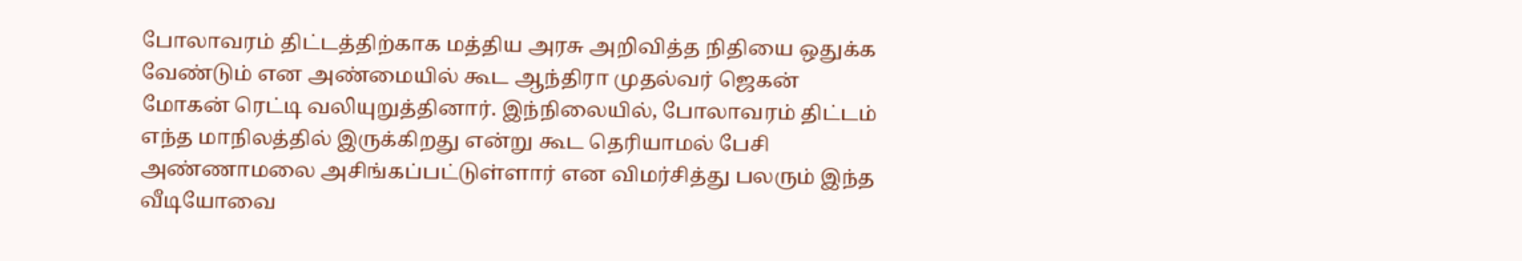போலாவரம் திட்டத்திற்காக மத்திய அரசு அறிவித்த நிதியை ஒதுக்க வேண்டும் என அண்மையில் கூட ஆந்திரா முதல்வர் ஜெகன் மோகன் ரெட்டி வலியுறுத்தினார். இந்நிலையில், போலாவரம் திட்டம் எந்த மாநிலத்தில் இருக்கிறது என்று கூட தெரியாமல் பேசி அண்ணாமலை அசிங்கப்பட்டுள்ளார் என விமர்சித்து பலரும் இந்த வீடியோவை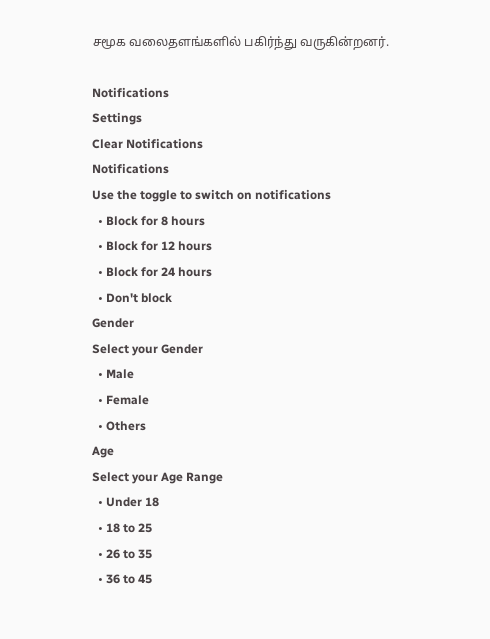சமூக வலைதளங்களில் பகிர்ந்து வருகின்றனர்.

Notifications
Settings
Clear Notifications
Notifications
Use the toggle to switch on notifications
  • Block for 8 hours
  • Block for 12 hours
  • Block for 24 hours
  • Don't block
Gender
Select your Gender
  • Male
  • Female
  • Others
Age
Select your Age Range
  • Under 18
  • 18 to 25
  • 26 to 35
  • 36 to 45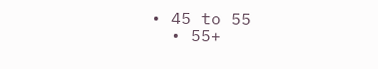• 45 to 55
  • 55+